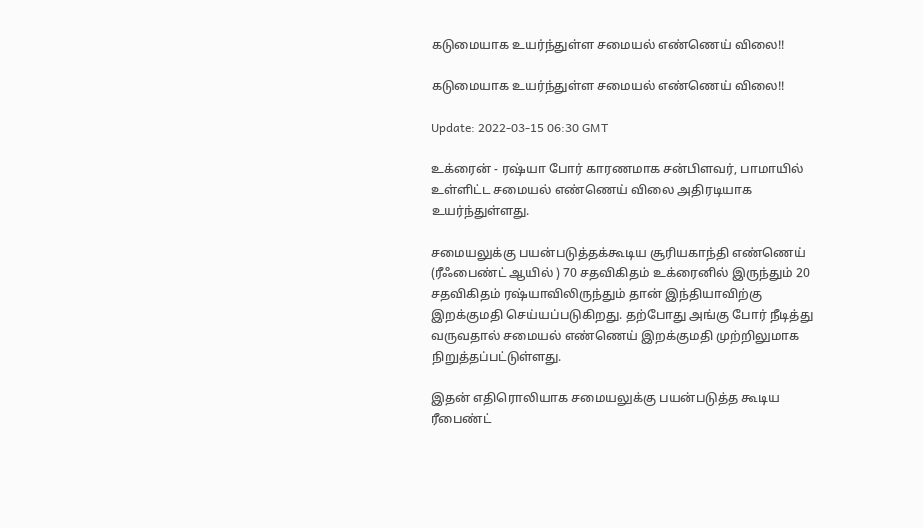கடுமையாக உயர்ந்துள்ள சமையல் எண்ணெய் விலை!!

கடுமையாக உயர்ந்துள்ள சமையல் எண்ணெய் விலை!!

Update: 2022-03-15 06:30 GMT

உக்ரைன் - ரஷ்யா போர் காரணமாக சன்பிளவர், பாமாயில் உள்ளிட்ட சமையல் எண்ணெய் விலை அதிரடியாக உயர்ந்துள்ளது.

சமையலுக்கு பயன்படுத்தக்கூடிய சூரியகாந்தி எண்ணெய் (ரீஃபைண்ட் ஆயில் ) 70 சதவிகிதம் உக்ரைனில் இருந்தும் 20 சதவிகிதம் ரஷ்யாவிலிருந்தும் தான் இந்தியாவிற்கு இறக்குமதி செய்யப்படுகிறது. தற்போது அங்கு போர் நீடித்து வருவதால் சமையல் எண்ணெய் இறக்குமதி முற்றிலுமாக நிறுத்தப்பட்டுள்ளது.

இதன் எதிரொலியாக சமையலுக்கு பயன்படுத்த கூடிய ரீபைண்ட்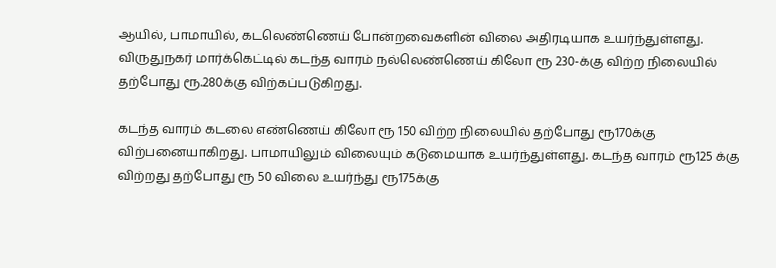ஆயில், பாமாயில், கடலெண்ணெய் போன்றவைகளின் விலை அதிரடியாக உயர்ந்துள்ளது. விருதுநகர் மார்க்கெட்டில் கடந்த வாரம் நல்லெண்ணெய் கிலோ ரூ 230-க்கு விற்ற நிலையில் தற்போது ரூ.280க்கு விற்கப்படுகிறது.

கடந்த வாரம் கடலை எண்ணெய் கிலோ ரூ 150 விற்ற நிலையில் தற்போது ரூ170க்கு விற்பனையாகிறது. பாமாயிலும் விலையும் கடுமையாக உயர்ந்துள்ளது. கடந்த வாரம் ரூ125 க்கு விற்றது தற்போது ரூ 50 விலை உயர்ந்து ரூ175க்கு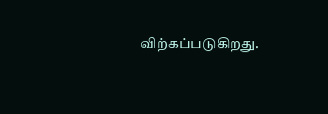விற்கப்படுகிறது.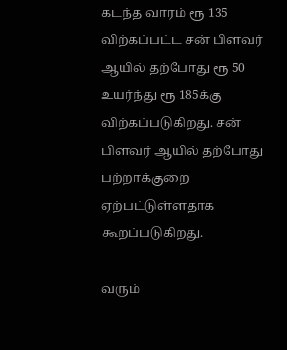கடந்த வாரம் ரூ 135 விற்கப்பட்ட சன் பிளவர் ஆயில் தற்போது ரூ 50 உயர்ந்து ரூ 185க்கு விற்கப்படுகிறது. சன் பிளவர் ஆயில் தற்போது பற்றாக்குறை ஏற்பட்டுள்ளதாக கூறப்படுகிறது.

வரும்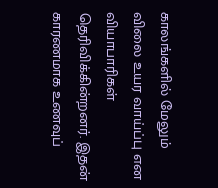காலங்களில் மேலும் விலை உயர வாய்ப்பு என வியாபாரிகள் தெரிவிக்கின்றனர். இதன் காரணமாக உணவுப்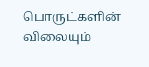பொருட்களின் விலையும்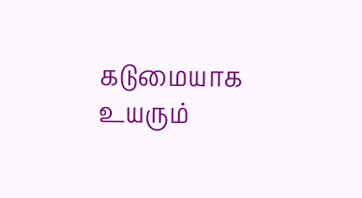கடுமையாக உயரும்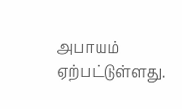அபாயம் ஏற்பட்டுள்ளது.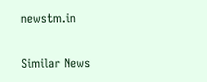newstm.in

Similar News